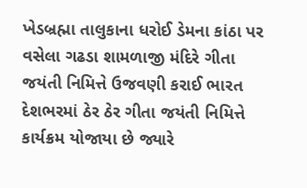ખેડબ્રહ્મા તાલુકાના ધરોઈ ડેમના કાંઠા પર વસેલા ગઢડા શામળાજી મંદિરે ગીતા જયંતી નિમિત્તે ઉજવણી કરાઈ ભારત દેશભરમાં ઠેર ઠેર ગીતા જયંતી નિમિત્તે કાર્યક્રમ યોજાયા છે જ્યારે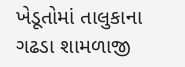ખેડૂતોમાં તાલુકાના ગઢડા શામળાજી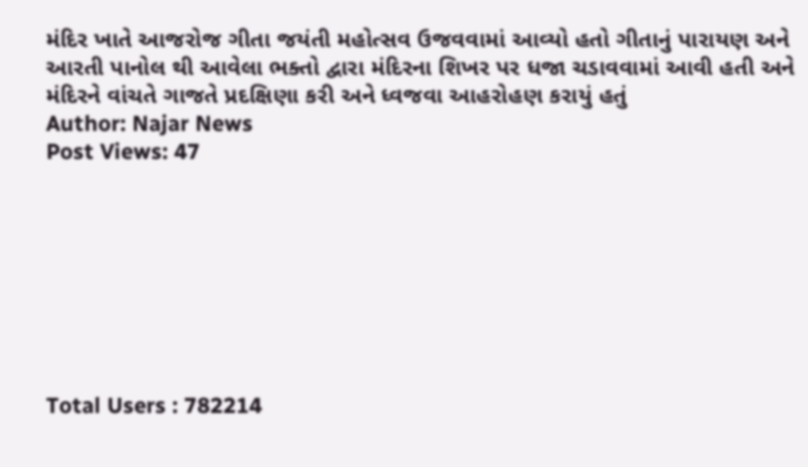મંદિર ખાતે આજરોજ ગીતા જયંતી મહોત્સવ ઉજવવામાં આવ્યો હતો ગીતાનું પારાયણ અને આરતી પાનોલ થી આવેલા ભક્તો દ્વારા મંદિરના શિખર પર ધજા ચડાવવામાં આવી હતી અને મંદિરને વાંચતે ગાજતે પ્રદક્ષિણા કરી અને ધ્વજવા આહરોહણ કરાયું હતું
Author: Najar News
Post Views: 47








Total Users : 782214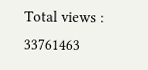Total views : 33761463